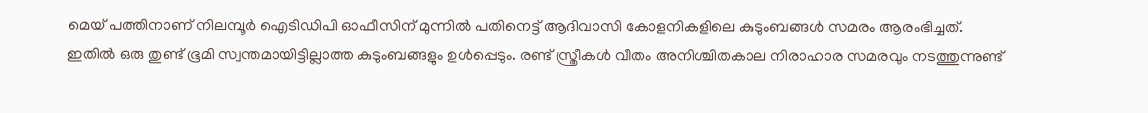മെയ് പത്തിനാണ് നിലമ്പൂര്‍ ഐടിഡിപി ഓഫീസിന് മുന്നില്‍ പതിനെട്ട് ആദിവാസി കോളനികളിലെ കുടുംബങ്ങള്‍ സമരം ആരംഭിച്ചത്. ഇതില്‍ ഒരു തുണ്ട് ഭൂമി സ്വന്തമായിട്ടില്ലാത്ത കുടുംബങ്ങളും ഉള്‍പ്പെടും. രണ്ട് സ്ത്രീകള്‍ വീതം അനിശ്ചിതകാല നിരാഹാര സമരവും നടത്തുന്നുണ്ട്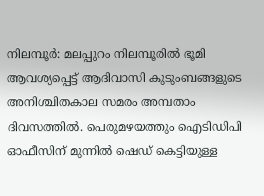നിലമ്പൂര്‍: മലപ്പുറം നിലമ്പൂരില്‍ ഭൂമി ആവശ്യപ്പെട്ട് ആദിവാസി കുടുംബങ്ങളുടെ അനിശ്ചിതകാല സമരം അമ്പതാം ദിവസത്തില്‍. പെരുമഴയത്തും ഐടിഡിപി ഓഫീസിന് മുന്നില്‍ ഷെഡ് കെട്ടിയുള്ള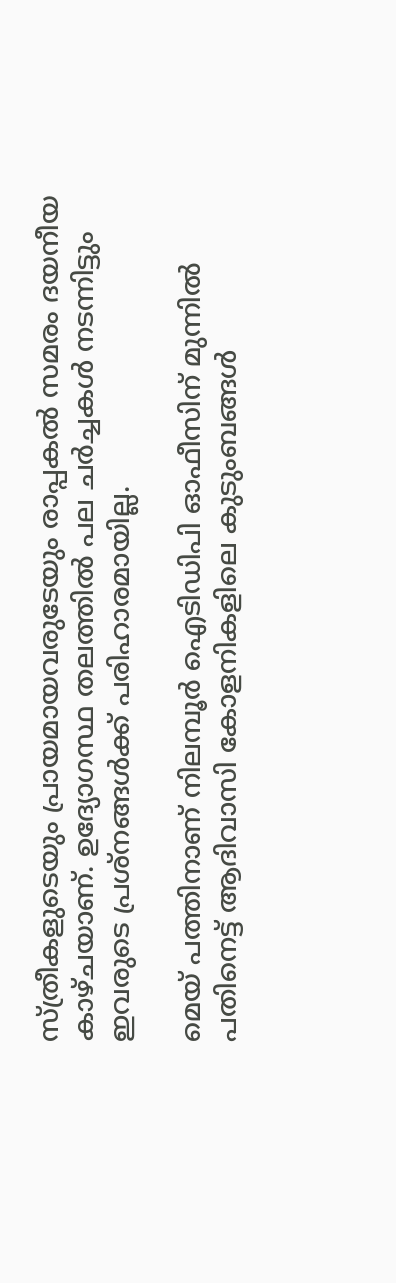സ്ത്രീകളുടെയും പ്രായമായവരുടേയും രാപ്പകല്‍ സമരം ദയനീയ കാഴ്ചയാണ്. ഉദ്യോഗസ്ഥ തലത്തില്‍ പല ചര്‍ച്ചകള്‍ നടന്നിട്ടും ഇവരുടെ പ്രശ്നങ്ങള്‍ക്ക് പരിഹാരമായില്ല.

മെയ് പത്തിനാണ് നിലമ്പൂര്‍ ഐടിഡിപി ഓഫീസിന് മുന്നില്‍ പതിനെട്ട് ആദിവാസി കോളനികളിലെ കുടുംബങ്ങള്‍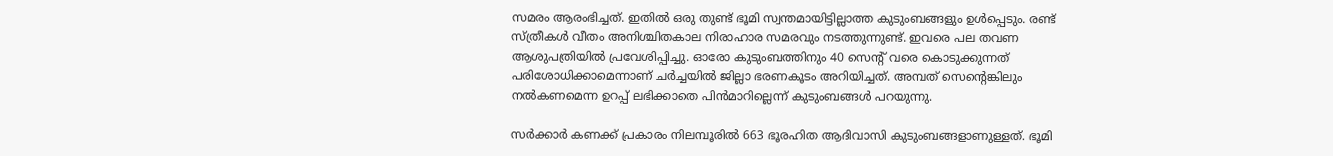സമരം ആരംഭിച്ചത്. ഇതില്‍ ഒരു തുണ്ട് ഭൂമി സ്വന്തമായിട്ടില്ലാത്ത കുടുംബങ്ങളും ഉള്‍പ്പെടും. രണ്ട് സ്ത്രീകള്‍ വീതം അനിശ്ചിതകാല നിരാഹാര സമരവും നടത്തുന്നുണ്ട്. ഇവരെ പല തവണ ആശുപത്രിയില്‍ പ്രവേശിപ്പിച്ചു. ഓരോ കുടുംബത്തിനും 40 സെന്റ് വരെ കൊടുക്കുന്നത് പരിശോധിക്കാമെന്നാണ് ചര്‍ച്ചയില്‍ ജില്ലാ ഭരണകൂടം അറിയിച്ചത്. അമ്പത് സെന്റെങ്കിലും നല്‍കണമെന്ന ഉറപ്പ് ലഭിക്കാതെ പിന്‍മാറില്ലെന്ന് കുടുംബങ്ങള്‍ പറയുന്നു.

സര്‍ക്കാര്‍ കണക്ക് പ്രകാരം നിലമ്പൂരില്‍ 663 ഭൂരഹിത ആദിവാസി കുടുംബങ്ങളാണുള്ളത്. ഭൂമി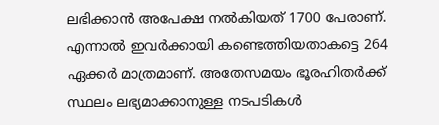ലഭിക്കാന്‍ അപേക്ഷ നല്‍കിയത് 1700 പേരാണ്. എന്നാല്‍ ഇവര്‍ക്കായി കണ്ടെത്തിയതാകട്ടെ 264 ഏക്കര്‍ മാത്രമാണ്. അതേസമയം ഭൂരഹിതര്‍ക്ക് സ്ഥലം ലഭ്യമാക്കാനുള്ള നടപടികള്‍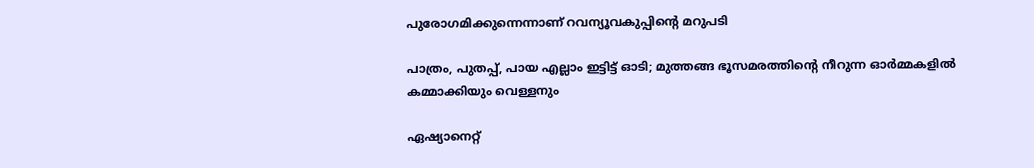പുരോഗമിക്കുന്നെന്നാണ് റവന്യൂവകുപ്പിന്റെ മറുപടി

പാത്രം, പുതപ്പ്, പായ എല്ലാം ഇട്ടിട്ട് ഓടി; മുത്തങ്ങ ഭൂസമരത്തിന്‍റെ നീറുന്ന ഓര്‍മ്മകളില്‍ കമ്മാക്കിയും വെള്ളനും

ഏഷ്യാനെറ്റ്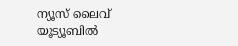ന്യൂസ് ലൈവ് യൂട്യൂബിൽ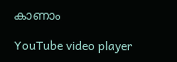കാണാം

YouTube video player